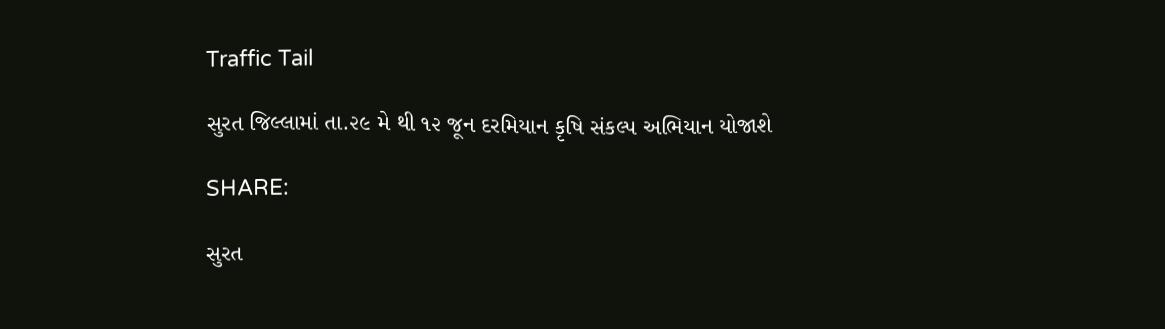Traffic Tail

સુરત જિલ્લામાં તા.૨૯ મે થી ૧૨ જૂન દરમિયાન કૃષિ સંકલ્પ અભિયાન યોજાશે

SHARE:

સુરત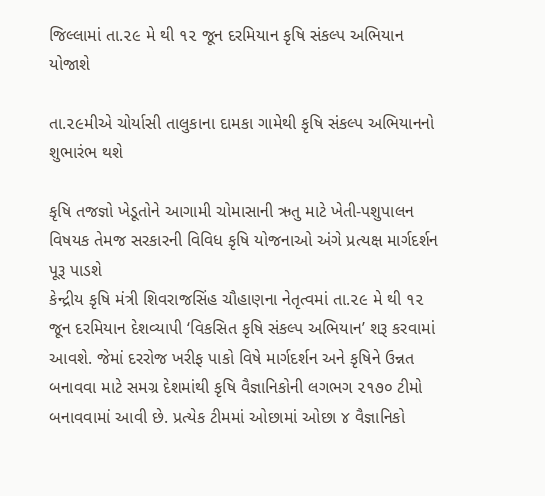જિલ્લામાં તા.૨૯ મે થી ૧૨ જૂન દરમિયાન કૃષિ સંકલ્પ અભિયાન યોજાશે

તા.૨૯મીએ ચોર્યાસી તાલુકાના દામકા ગામેથી કૃષિ સંકલ્પ અભિયાનનો શુભારંભ થશે

કૃષિ તજજ્ઞો ખેડૂતોને આગામી ચોમાસાની ઋતુ માટે ખેતી-પશુપાલન વિષયક તેમજ સરકારની વિવિધ કૃષિ યોજનાઓ અંગે પ્રત્યક્ષ માર્ગદર્શન પૂરૂ પાડશે
કેન્દ્રીય કૃષિ મંત્રી શિવરાજસિંહ ચૌહાણના નેતૃત્વમાં તા.૨૯ મે થી ૧૨ જૂન દરમિયાન દેશવ્યાપી ‘વિકસિત કૃષિ સંકલ્પ અભિયાન’ શરૂ કરવામાં આવશે. જેમાં દરરોજ ખરીફ પાકો વિષે માર્ગદર્શન અને કૃષિને ઉન્નત બનાવવા માટે સમગ્ર દેશમાંથી કૃષિ વૈજ્ઞાનિકોની લગભગ ૨૧૭૦ ટીમો બનાવવામાં આવી છે. પ્રત્યેક ટીમમાં ઓછામાં ઓછા ૪ વૈજ્ઞાનિકો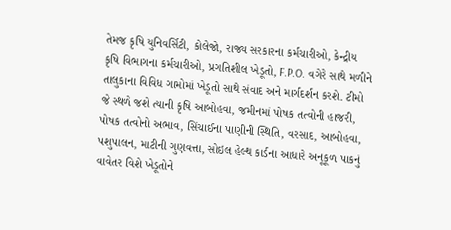તેમજ કૃષિ યુનિવર્સિટી, કોલેજો, રાજ્ય સરકારના કર્મચારીઓ, કેન્દ્રીય કૃષિ વિભાગના કર્મચારીઓ, પ્રગતિશીલ ખેડૂતો, F.P.O. વગેરે સાથે મળીને તાલુકાના વિવિધ ગામોમાં ખેડૂતો સાથે સંવાદ અને માર્ગદર્શન કરશે. ટીમો જે સ્થળે જશે ત્યાની કૃષિ આબોહવા, જમીનમાં પોષક તત્વોની હાજરી, પોષક તત્વોનો અભાવ, સિંચાઈના પાણીની સ્થિતિ, વરસાદ, આબોહવા, પશુપાલન, માટીની ગુણવત્તા, સોઇલ હેલ્થ કાર્ડના આધારે અનૂકૂળ પાકનું વાવેતર વિશે ખેડૂતોને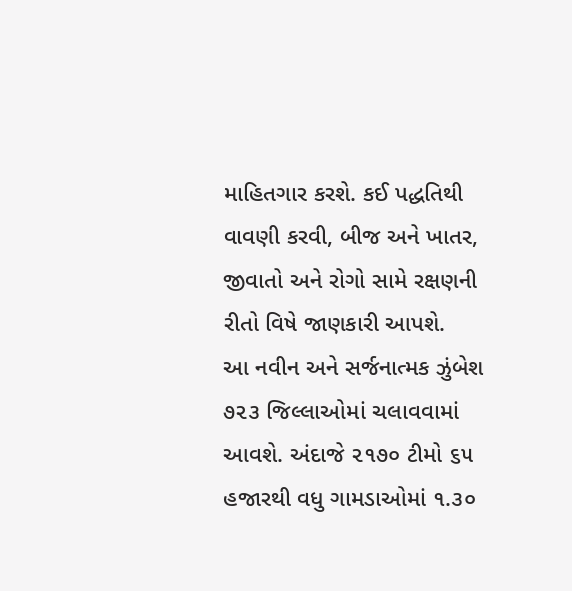માહિતગાર કરશે. કઈ પદ્ધતિથી વાવણી કરવી, બીજ અને ખાતર, જીવાતો અને રોગો સામે રક્ષણની રીતો વિષે જાણકારી આપશે.
આ નવીન અને સર્જનાત્મક ઝુંબેશ ૭૨૩ જિલ્લાઓમાં ચલાવવામાં આવશે. અંદાજે ૨૧૭૦ ટીમો ૬૫ હજારથી વધુ ગામડાઓમાં ૧.૩૦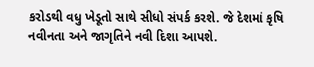કરોડથી વધુ ખેડૂતો સાથે સીધો સંપર્ક કરશે. જે દેશમાં કૃષિ નવીનતા અને જાગૃતિને નવી દિશા આપશે.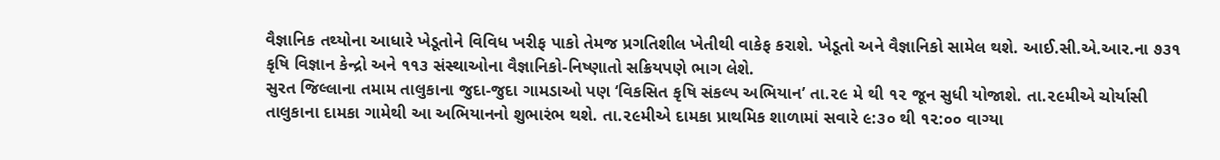વૈજ્ઞાનિક તથ્યોના આધારે ખેડૂતોને વિવિધ ખરીફ પાકો તેમજ પ્રગતિશીલ ખેતીથી વાકેફ કરાશે. ખેડૂતો અને વૈજ્ઞાનિકો સામેલ થશે. આઈ.સી.એ.આર.ના ૭૩૧ કૃષિ વિજ્ઞાન કેન્દ્રો અને ૧૧૩ સંસ્થાઓના વૈજ્ઞાનિકો-નિષ્ણાતો સક્રિયપણે ભાગ લેશે.
સુરત જિલ્લાના તમામ તાલુકાના જુદા-જુદા ગામડાઓ પણ ‘વિકસિત કૃષિ સંકલ્પ અભિયાન’ તા.૨૯ મે થી ૧૨ જૂન સુધી યોજાશે. તા.૨૯મીએ ચોર્યાસી તાલુકાના દામકા ગામેથી આ અભિયાનનો શુભારંભ થશે. તા.૨૯મીએ દામકા પ્રાથમિક શાળામાં સવારે ૯:૩૦ થી ૧૨:૦૦ વાગ્યા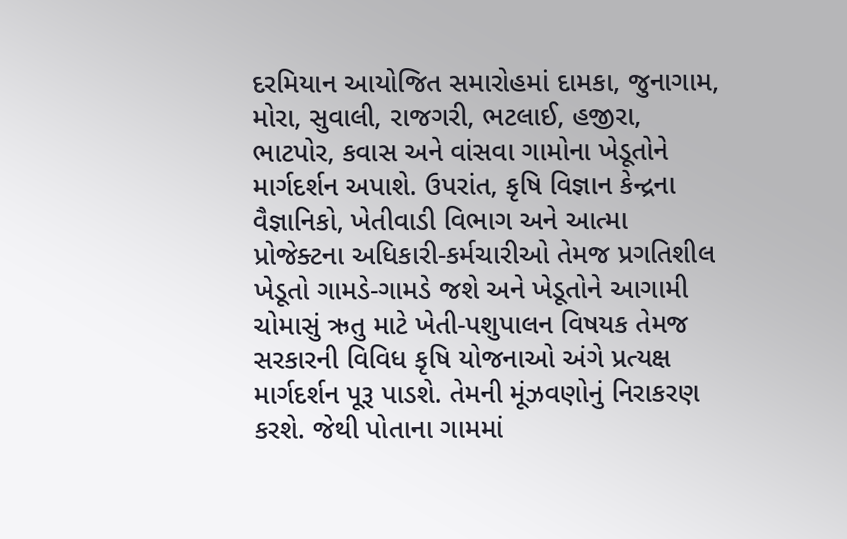દરમિયાન આયોજિત સમારોહમાં દામકા, જુનાગામ, મોરા, સુવાલી, રાજગરી, ભટલાઈ, હજીરા, ભાટપોર, કવાસ અને વાંસવા ગામોના ખેડૂતોને માર્ગદર્શન અપાશે. ઉપરાંત, કૃષિ વિજ્ઞાન કેન્દ્રના વૈજ્ઞાનિકો, ખેતીવાડી વિભાગ અને આત્મા પ્રોજેક્ટના અધિકારી-કર્મચારીઓ તેમજ પ્રગતિશીલ ખેડૂતો ગામડે-ગામડે જશે અને ખેડૂતોને આગામી ચોમાસું ઋતુ માટે ખેતી-પશુપાલન વિષયક તેમજ સરકારની વિવિધ કૃષિ યોજનાઓ અંગે પ્રત્યક્ષ માર્ગદર્શન પૂરૂ પાડશે. તેમની મૂંઝવણોનું નિરાકરણ કરશે. જેથી પોતાના ગામમાં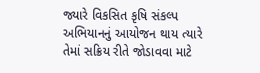જ્યારે વિકસિત કૃષિ સંકલ્પ અભિયાનનું આયોજન થાય ત્યારે તેમાં સક્રિય રીતે જોડાવવા માટે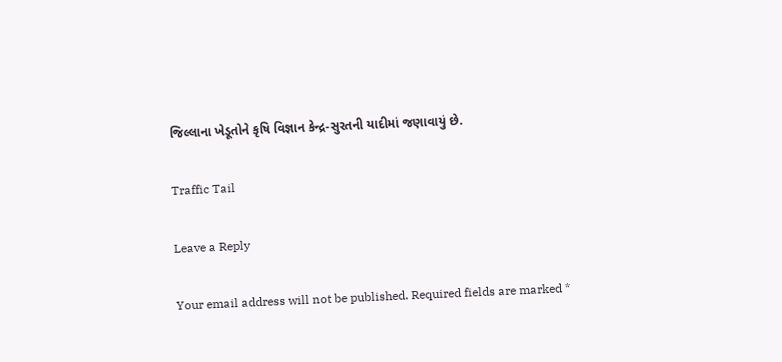જિલ્લાના ખેડૂતોને કૃષિ વિજ્ઞાન કેન્દ્ર-સુરતની યાદીમાં જણાવાયું છે.

Traffic Tail

Leave a Reply

Your email address will not be published. Required fields are marked *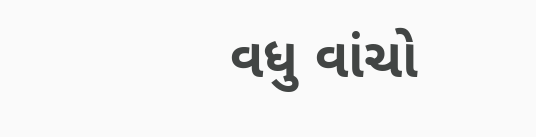વધુ વાંચો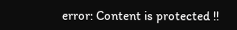error: Content is protected !!